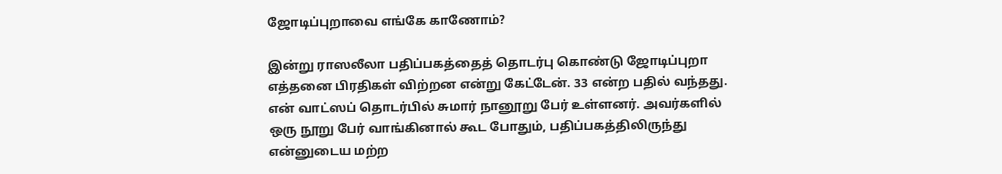ஜோடிப்புறாவை எங்கே காணோம்?

இன்று ராஸலீலா பதிப்பகத்தைத் தொடர்பு கொண்டு ஜோடிப்புறா எத்தனை பிரதிகள் விற்றன என்று கேட்டேன். 33 என்ற பதில் வந்தது. என் வாட்ஸப் தொடர்பில் சுமார் நானூறு பேர் உள்ளனர். அவர்களில் ஒரு நூறு பேர் வாங்கினால் கூட போதும், பதிப்பகத்திலிருந்து என்னுடைய மற்ற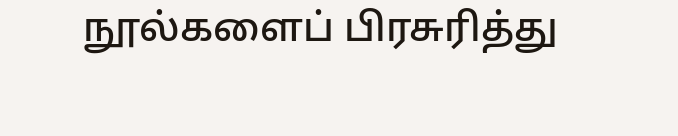நூல்களைப் பிரசுரித்து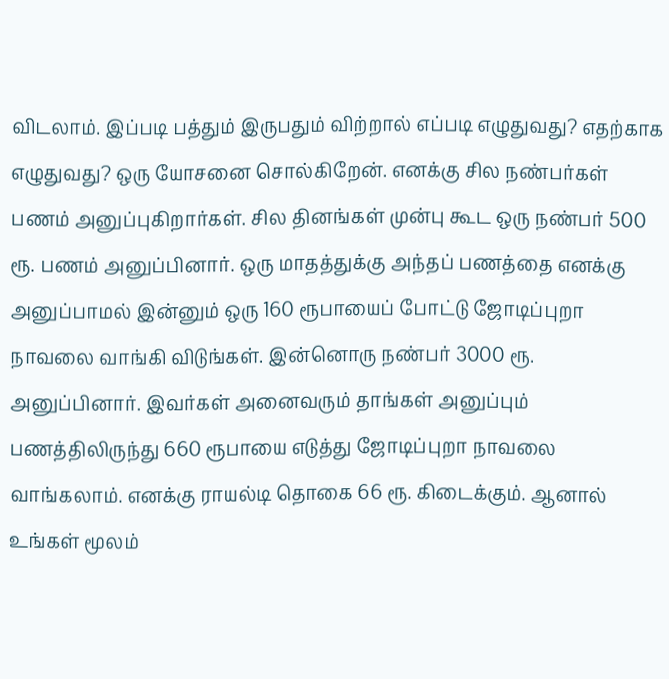விடலாம். இப்படி பத்தும் இருபதும் விற்றால் எப்படி எழுதுவது? எதற்காக எழுதுவது? ஒரு யோசனை சொல்கிறேன். எனக்கு சில நண்பர்கள் பணம் அனுப்புகிறார்கள். சில தினங்கள் முன்பு கூட ஒரு நண்பர் 500 ரூ. பணம் அனுப்பினார். ஒரு மாதத்துக்கு அந்தப் பணத்தை எனக்கு அனுப்பாமல் இன்னும் ஒரு 160 ரூபாயைப் போட்டு ஜோடிப்புறா நாவலை வாங்கி விடுங்கள். இன்னொரு நண்பர் 3000 ரூ. அனுப்பினார். இவர்கள் அனைவரும் தாங்கள் அனுப்பும் பணத்திலிருந்து 660 ரூபாயை எடுத்து ஜோடிப்புறா நாவலை வாங்கலாம். எனக்கு ராயல்டி தொகை 66 ரூ. கிடைக்கும். ஆனால் உங்கள் மூலம்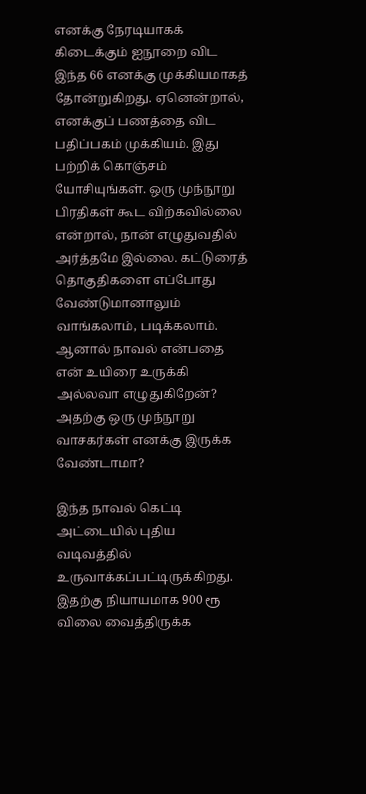எனக்கு நேரடியாகக் கிடைக்கும் ஐநூறை விட இந்த 66 எனக்கு முக்கியமாகத் தோன்றுகிறது. ஏனென்றால், எனக்குப் பணத்தை விட பதிப்பகம் முக்கியம். இது பற்றிக் கொஞ்சம் யோசியுங்கள். ஒரு முந்நூறு பிரதிகள் கூட விற்கவில்லை என்றால், நான் எழுதுவதில் அர்த்தமே இல்லை. கட்டுரைத் தொகுதிகளை எப்போது வேண்டுமானாலும் வாங்கலாம், படிக்கலாம். ஆனால் நாவல் என்பதை என் உயிரை உருக்கி அல்லவா எழுதுகிறேன்? அதற்கு ஒரு முந்நூறு வாசகர்கள் எனக்கு இருக்க வேண்டாமா?

இந்த நாவல் கெட்டி அட்டையில் புதிய வடிவத்தில் உருவாக்கப்பட்டிருக்கிறது. இதற்கு நியாயமாக 900 ரூ விலை வைத்திருக்க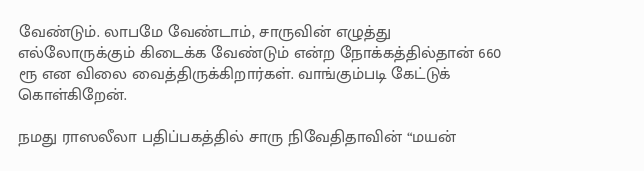வேண்டும். லாபமே வேண்டாம், சாருவின் எழுத்து எல்லோருக்கும் கிடைக்க வேண்டும் என்ற நோக்கத்தில்தான் 660 ரூ என விலை வைத்திருக்கிறார்கள். வாங்கும்படி கேட்டுக் கொள்கிறேன்.

நமது ராஸலீலா பதிப்பகத்தில் சாரு நிவேதிதாவின் “மயன்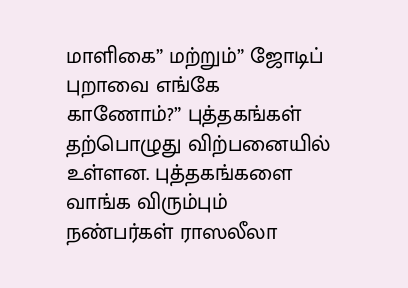மாளிகை” மற்றும்” ஜோடிப் புறாவை எங்கே காணோம்?” புத்தகங்கள் தற்பொழுது விற்பனையில் உள்ளன. புத்தகங்களை வாங்க விரும்பும் நண்பர்கள் ராஸலீலா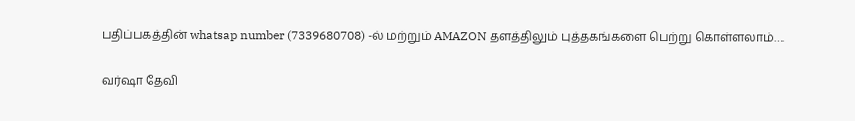பதிப்பகத்தின் whatsap number (7339680708) -ல் மற்றும் AMAZON தளத்திலும் புத்தகங்களை பெற்று கொள்ளலாம்….

வர்ஷா தேவி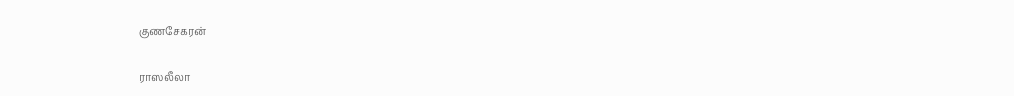குணசேகரன்

ராஸலீலா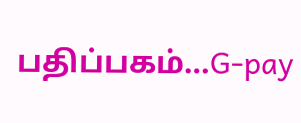பதிப்பகம்…G-pay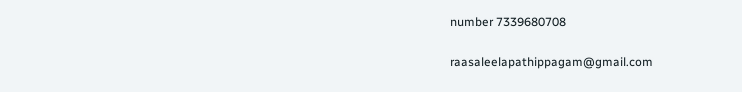number 7339680708

raasaleelapathippagam@gmail.com